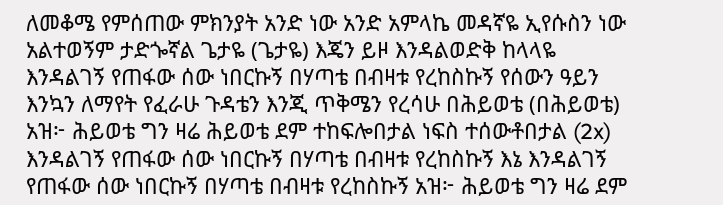ለመቆሜ የምሰጠው ምክንያት አንድ ነው አንድ አምላኬ መዳኛዬ ኢየሱስን ነው አልተወኝም ታድጐኛል ጌታዬ (ጌታዬ) እጄን ይዞ እንዳልወድቅ ከላላዬ እንዳልገኝ የጠፋው ሰው ነበርኩኝ በሃጣቴ በብዛቱ የረከስኩኝ የሰውን ዓይን እንኳን ለማየት የፈራሁ ጉዳቴን እንጂ ጥቅሜን የረሳሁ በሕይወቴ (በሕይወቴ) አዝ፦ ሕይወቴ ግን ዛሬ ሕይወቴ ደም ተከፍሎበታል ነፍስ ተሰውቶበታል (2x) እንዳልገኝ የጠፋው ሰው ነበርኩኝ በሃጣቴ በብዛቱ የረከስኩኝ እኔ እንዳልገኝ የጠፋው ሰው ነበርኩኝ በሃጣቴ በብዛቱ የረከስኩኝ አዝ፦ ሕይወቴ ግን ዛሬ ደም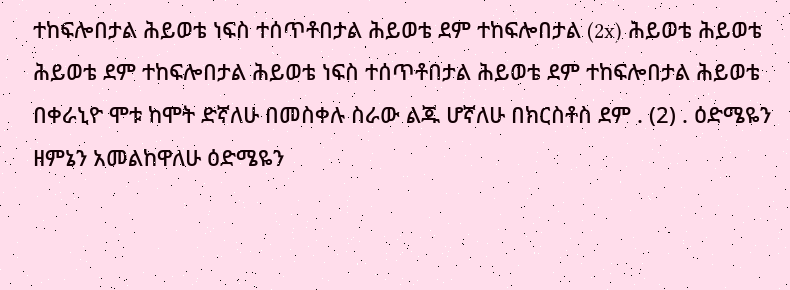ተከፍሎበታል ሕይወቴ ነፍስ ተሰጥቶበታል ሕይወቴ ደም ተከፍሎበታል (2x) ሕይወቴ ሕይወቴ ሕይወቴ ደም ተከፍሎበታል ሕይወቴ ነፍስ ተሰጥቶበታል ሕይወቴ ደም ተከፍሎበታል ሕይወቴ በቀራኒዮ ሞቱ ከሞት ድኛለሁ በመስቀሉ ስራው ልጁ ሆኛለሁ በክርስቶስ ደም . (2) . ዕድሜዬን ዘምኔን አመልከዋለሁ ዕድሜዬን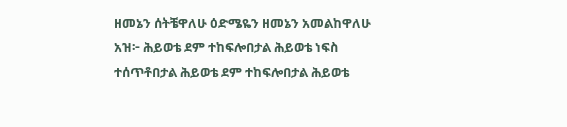ዘመኔን ሰትቼዋለሁ ዕድሜዬን ዘመኔን አመልከዋለሁ አዝ፦ ሕይወቴ ደም ተከፍሎበታል ሕይወቴ ነፍስ ተሰጥቶበታል ሕይወቴ ደም ተከፍሎበታል ሕይወቴ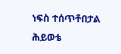ነፍስ ተሰጥቶበታል ሕይወቴ